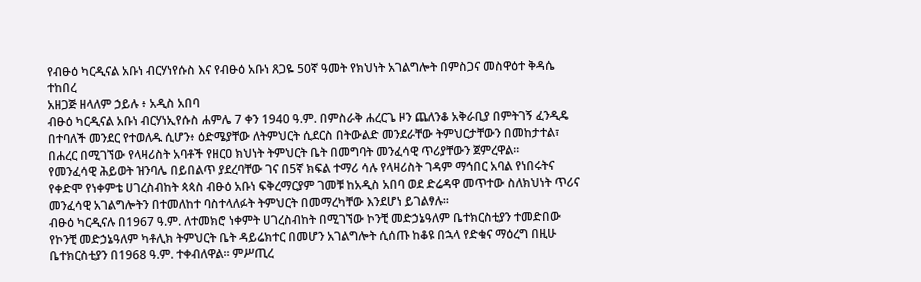የብፁዕ ካርዲናል አቡነ ብርሃነየሱስ እና የብፁዕ አቡነ ጸጋዬ 50ኛ ዓመት የክህነት አገልግሎት በምስጋና መስዋዕተ ቅዳሴ ተከበረ
አዘጋጅ ዘላለም ኃይሉ ፥ አዲስ አበባ
ብፁዕ ካርዲናል አቡነ ብርሃነኢየሱስ ሐምሌ 7 ቀን 1940 ዓ.ም. በምስራቅ ሐረርጌ ዞን ጨለንቆ አቅራቢያ በምትገኝ ፈንዲዴ በተባለች መንደር የተወለዱ ሲሆን፥ ዕድሜያቸው ለትምህርት ሲደርስ በትውልድ መንደራቸው ትምህርታቸውን በመከታተል፣ በሐረር በሚገኘው የላዛሪስት አባቶች የዘርዐ ክህነት ትምህርት ቤት በመግባት መንፈሳዊ ጥሪያቸውን ጀምረዋል።
የመንፈሳዊ ሕይወት ዝንባሌ በይበልጥ ያደረባቸው ገና በ5ኛ ክፍል ተማሪ ሳሉ የላዛሪስት ገዳም ማኅበር አባል የነበሩትና የቀድሞ የነቀምቴ ሀገረስብከት ጳጳስ ብፁዕ አቡነ ፍቅረማርያም ገመቹ ከአዲስ አበባ ወደ ድሬዳዋ መጥተው ስለክህነት ጥሪና መንፈሳዊ አገልግሎትን በተመለከተ ባስተላለፉት ትምህርት በመማረካቸው እንደሆነ ይገልፃሉ።
ብፁዕ ካርዲናሉ በ1967 ዓ.ም. ለተመክሮ ነቀምት ሀገረስብከት በሚገኘው ኮንቺ መድኃኔዓለም ቤተክርስቲያን ተመድበው የኮንቺ መድኃኔዓለም ካቶሊክ ትምህርት ቤት ዳይሬክተር በመሆን አገልግሎት ሲሰጡ ከቆዩ በኋላ የድቁና ማዕረግ በዚሁ ቤተክርስቲያን በ1968 ዓ.ም. ተቀብለዋል። ምሥጢረ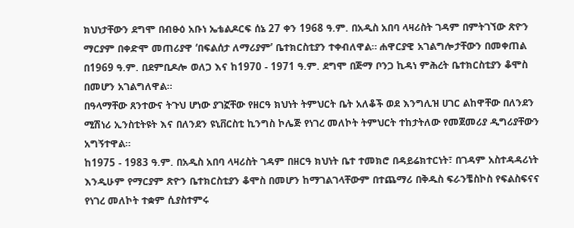ክህነታቸውን ደግሞ በብፁዕ አቡነ ኤቴልዶርፍ ሰኔ 27 ቀን 1968 ዓ.ም. በአዲስ አበባ ላዛሪስት ገዳም በምትገኘው ጽዮን ማርያም በቀድሞ መጠሪያዋ ‘በፍልሰታ ለማሪያም’ ቤተክርስቲያን ተቀብለዋል። ሐዋርያዊ አገልግሎታቸውን በመቀጠል በ1969 ዓ.ም. በደምቢዶሎ ወለጋ እና ከ1970 - 1971 ዓ.ም. ደግሞ በጅማ ቦንጋ ኪዳነ ምሕረት ቤተክርስቲያን ቆሞስ በመሆን አገልግለዋል።
በዓላማቸው ጸንተውና ትጉህ ሆነው ያገኟቸው የዘርዓ ክህነት ትምህርት ቤት አለቆች ወደ እንግሊዝ ሀገር ልከዋቸው በለንደን ሚሽነሪ ኢንስቲትዩት እና በለንደን ዩኒቨርስቲ ኪንግስ ኮሌጅ የነገረ መለኮት ትምህርት ተከታትለው የመጀመሪያ ዲግሪያቸውን አግኝተዋል።
ከ1975 - 1983 ዓ.ም. በአዲስ አበባ ላዛሪስት ገዳም በዘርዓ ክህነት ቤተ ተመክሮ በዳይሬክተርነት፣ በገዳም አስተዳዳሪነት እንዲሁም የማርያም ጽዮን ቤተክርስቲያን ቆሞስ በመሆን ከማገልገላቸውም በተጨማሪ በቅዱስ ፍራንቼስኮስ የፍልስፍናና የነገረ መለኮት ተቋም ሲያስተምሩ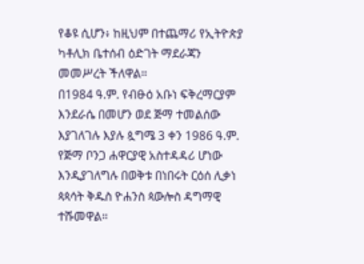የቆዩ ሲሆን፥ ከዚህም በተጨማሪ የኢትዮጵያ ካቶሊክ ቤተሰብ ዕድገት ማደራጃን መመሥረት ችለዋል።
በ1984 ዓ.ም. የብፁዕ አቡነ ፍቅረማርያም እንደራሴ በመሆን ወደ ጅማ ተመልሰው እያገለገሉ እያሉ ጷግሜ 3 ቀን 1986 ዓ.ም. የጅማ ቦንጋ ሐዋርያዊ አስተዳዳሪ ሆነው እንዲያገለግሉ በወቅቱ በነበሩት ርዕሰ ሊቃነ ጳጳሳት ቅዱስ ዮሐንስ ጳውሎስ ዳግማዊ ተሹመዋል።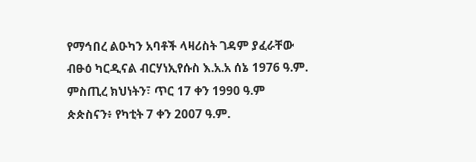የማኅበረ ልዑካን አባቶች ላዛሪስት ገዳም ያፈራቸው ብፁዕ ካርዲናል ብርሃነኢየሱስ እ.አ.አ ሰኔ 1976 ዓ.ም. ምስጢረ ክህነትን፣ ጥር 17 ቀን 1990 ዓ.ም ጵጵስናን፥ የካቲት 7 ቀን 2007 ዓ.ም.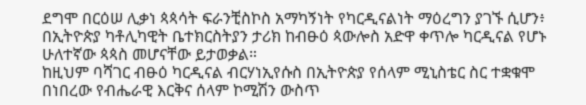ደግሞ በርዕሠ ሊቃነ ጳጳሳት ፍራንቺስኮስ አማካኝነት የካርዲናልነት ማዕረግን ያገኙ ሲሆን፥ በኢትዮጵያ ካቶሊካዊት ቤተክርስትያን ታሪክ ከብፁዕ ጳውሎስ አድዋ ቀጥሎ ካርዲናል የሆኑ ሁለተኛው ጳጳስ መሆናቸው ይታወቃል።
ከዚህም ባሻገር ብፁዕ ካርዲናል ብርሃነኢየሱስ በኢትዮጵያ የሰላም ሚኒስቴር ስር ተቋቁሞ በነበረው የብሔራዊ እርቅና ሰላም ኮሚሽን ውስጥ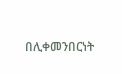በሊቀመንበርነት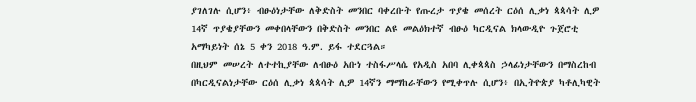ያገለገሉ ሲሆን፥ ብፁዕነታቸው ለቅድስት መንበር ባቀረቡት የጡረታ ጥያቄ መሰረት ርዕሰ ሊቃነ ጳጳሳት ሊዎ 14ኛ ጥያቄያቸውን መቀበላቸውን በቅድስት መንበር ልዩ መልዕክተኛ ብፁዕ ካርዲናል ክላውዲዮ ጉጀሮቲ አማካይነት ሰኔ 5 ቀን 2018 ዓ.ም. ይፋ ተደርጓል።
በዚህም መሠረት ለተተኪያቸው ለብፁዕ አቡነ ተስፋሥላሴ የአዲስ አበባ ሊቀጳጳስ ኃላፊነታቸውን በማስረከብ በካርዲናልነታቸው ርዕሰ ሊቃነ ጳጳሳት ሊዎ 14ኛን ማማከራቸውን የሚቀጥሉ ሲሆን፥ በኢትዮጵያ ካቶሊካዊት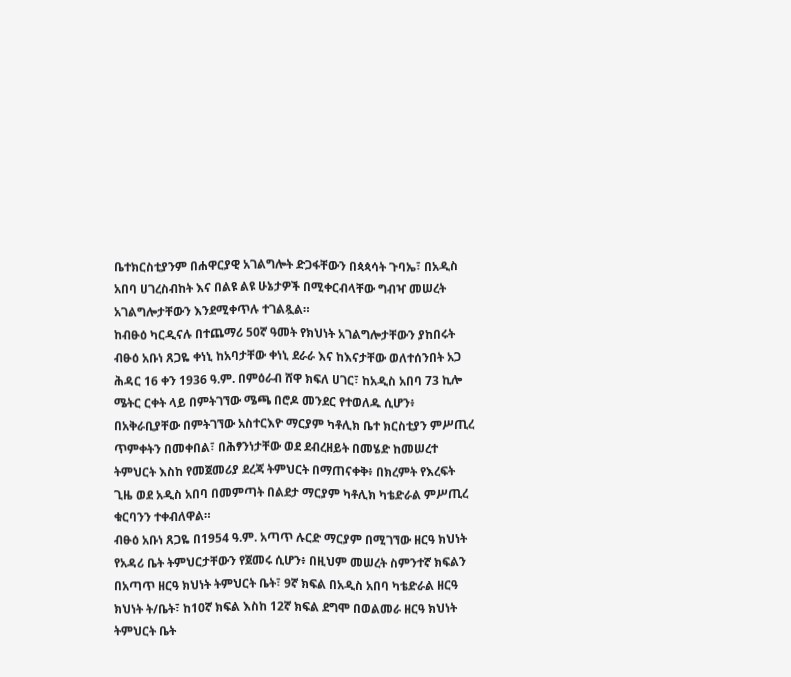ቤተክርስቲያንም በሐዋርያዊ አገልግሎት ድጋፋቸውን በጳጳሳት ጉባኤ፣ በአዲስ አበባ ሀገረስብከት እና በልዩ ልዩ ሁኔታዎች በሚቀርብላቸው ግብዣ መሠረት አገልግሎታቸውን እንደሚቀጥሉ ተገልጿል።
ከብፁዕ ካርዲናሉ በተጨማሪ 50ኛ ዓመት የክህነት አገልግሎታቸውን ያከበሩት ብፁዕ አቡነ ጸጋዬ ቀነኒ ከአባታቸው ቀነኒ ደራራ እና ከእናታቸው ወለተሰንበት አጋ ሕዳር 16 ቀን 1936 ዓ.ም. በምዕራብ ሸዋ ክፍለ ሀገር፣ ከአዲስ አበባ 73 ኪሎ ሜትር ርቀት ላይ በምትገኘው ሜጫ በሮዶ መንደር የተወለዱ ሲሆን፥ በአቅራቢያቸው በምትገኘው አስተርእዮ ማርያም ካቶሊክ ቤተ ክርስቲያን ምሥጢረ ጥምቀትን በመቀበል፣ በሕፃንነታቸው ወደ ደብረዘይት በመሄድ ከመሠረተ ትምህርት እስከ የመጀመሪያ ደረጃ ትምህርት በማጠናቀቅ፥ በክረምት የእረፍት ጊዜ ወደ አዲስ አበባ በመምጣት በልደታ ማርያም ካቶሊክ ካቴድራል ምሥጢረ ቁርባንን ተቀብለዋል።
ብፁዕ አቡነ ጸጋዬ በ1954 ዓ.ም. አጣጥ ሉርድ ማርያም በሚገኘው ዘርዓ ክህነት የአዳሪ ቤት ትምህርታቸውን የጀመሩ ሲሆን፥ በዚህም መሠረት ስምንተኛ ክፍልን በአጣጥ ዘርዓ ክህነት ትምህርት ቤት፣ 9ኛ ክፍል በአዲስ አበባ ካቴድራል ዘርዓ ክህነት ት/ቤት፣ ከ10ኛ ክፍል እስከ 12ኛ ክፍል ደግሞ በወልመራ ዘርዓ ክህነት ትምህርት ቤት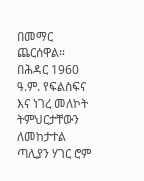በመማር ጨርሰዋል።
በሕዳር 1960 ዓ.ም. የፍልስፍና እና ነገረ መለኮት ትምህርታቸውን ለመከታተል ጣሊያን ሃገር ሮም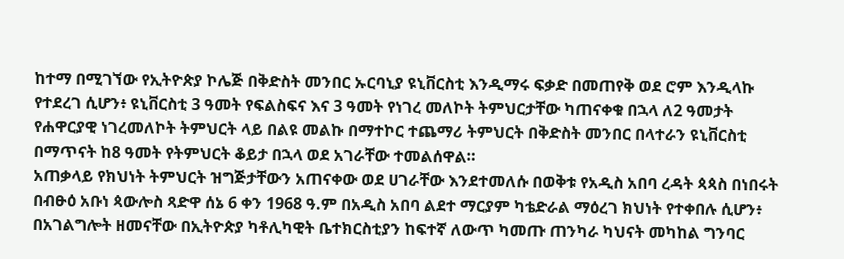ከተማ በሚገኘው የኢትዮጵያ ኮሌጅ በቅድስት መንበር ኡርባኒያ ዩኒቨርስቲ እንዲማሩ ፍቃድ በመጠየቅ ወደ ሮም እንዲላኩ የተደረገ ሲሆን፥ ዩኒቨርስቲ 3 ዓመት የፍልስፍና እና 3 ዓመት የነገረ መለኮት ትምህርታቸው ካጠናቀቁ በኋላ ለ2 ዓመታት የሐዋርያዊ ነገረመለኮት ትምህርት ላይ በልዩ መልኩ በማተኮር ተጨማሪ ትምህርት በቅድስት መንበር በላተራን ዩኒቨርስቲ በማጥናት ከ8 ዓመት የትምህርት ቆይታ በኋላ ወደ አገራቸው ተመልሰዋል።
አጠቃላይ የክህነት ትምህርት ዝግጅታቸውን አጠናቀው ወደ ሀገራቸው እንደተመለሱ በወቅቱ የአዲስ አበባ ረዳት ጳጳስ በነበሩት በብፁዕ አቡነ ጳውሎስ ጻድዋ ሰኔ 6 ቀን 1968 ዓ.ም በአዲስ አበባ ልደተ ማርያም ካቴድራል ማዕረገ ክህነት የተቀበሉ ሲሆን፥ በአገልግሎት ዘመናቸው በኢትዮጵያ ካቶሊካዊት ቤተክርስቲያን ከፍተኛ ለውጥ ካመጡ ጠንካራ ካህናት መካከል ግንባር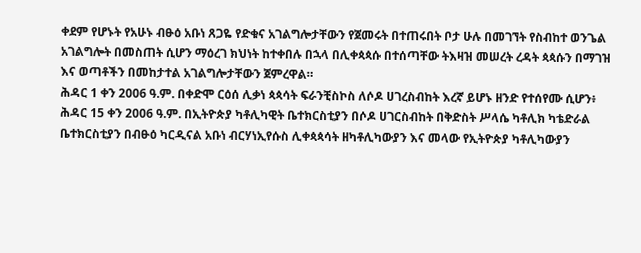ቀደም የሆኑት የአሁኑ ብፁዕ አቡነ ጸጋዬ የድቁና አገልግሎታቸውን የጀመሩት በተጠሩበት ቦታ ሁሉ በመገኘት የስብከተ ወንጌል አገልግሎት በመስጠት ሲሆን ማዕረገ ክህነት ከተቀበሉ በኋላ በሊቀጳጳሱ በተሰጣቸው ትእዛዝ መሠረት ረዳት ጳጳሱን በማገዝ እና ወጣቶችን በመከታተል አገልግሎታቸውን ጀምረዋል።
ሕዳር 1 ቀን 2006 ዓ.ም. በቀድሞ ርዕሰ ሊቃነ ጳጳሳት ፍራንቺስኮስ ለሶዶ ሀገረስብከት እረኛ ይሆኑ ዘንድ የተሰየሙ ሲሆን፥ ሕዳር 15 ቀን 2006 ዓ.ም. በኢትዮጵያ ካቶሊካዊት ቤተክርስቲያን በሶዶ ሀገርስብከት በቅድስት ሥላሴ ካቶሊክ ካቴድራል ቤተክርስቲያን በብፁዕ ካርዲናል አቡነ ብርሃነኢየሱስ ሊቀጳጳሳት ዘካቶሊካውያን እና መላው የኢትዮጵያ ካቶሊካውያን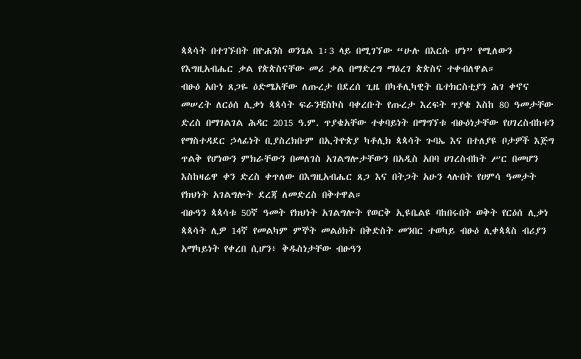ጳጳሳት በተገኙበት በዮሐንስ ወንጌል 1፡3 ላይ በሚገኘው “ሁሉ በእርሱ ሆነ” የሚለውን የእግዚአብሔር ቃል የጵጵስናቸው መሪ ቃል በማድረግ ማዕረገ ጵጵስና ተቀብለዋል።
ብፁዕ አቡነ ጸጋዬ ዕድሜአቸው ለጡረታ በደረሰ ጊዜ በካቶሊካዊት ቤተክርስቲያን ሕገ ቀኖና መሠረት ለርዕሰ ሊቃነ ጳጳሳት ፍራንቺስኮስ ባቀረቡት የጡረታ እረፍት ጥያቄ እስከ 80 ዓመታቸው ድረስ በማገልገል ሕዳር 2015 ዓ.ም. ጥያቄአቸው ተቀባይነት በማግኘቱ ብፁዕነታቸው የሀገረስብከቱን የማስተዳደር ኃላፊነት ቢያስረክቡም በኢትዮጵያ ካቶሊክ ጳጳሳት ጉባኤ እና በተለያዩ ቦታዎች እጅግ ጥልቅ የሆነውን ምክራቸውን በመለገስ አገልግሎታቸውን በአዲስ አበባ ሀገረስብከት ሥር በመሆን እስከዛሬዋ ቀን ድረስ ቀጥለው በእግዚአብሔር ጸጋ እና በትጋት አሁን ላሉበት የሀምሳ ዓመታት የክህነት አገልግሎት ደረጃ ለመድረስ በቅተዋል።
ብፁዓን ጳጳሳቱ 50ኛ ዓመት የክህነት አገልግሎት የወርቅ ኢዩቤልዩ ባከበሩበት ወቅት የርዕሰ ሊቃነ ጳጳሳት ሊዎ 14ኛ የመልካም ምኞት መልዕክት በቅድስት መንበር ተወካይ ብፁዕ ሊቀጳጳስ ብሪያን አማካይነት የቀረበ ሲሆን፥ ቅዱስነታቸው ብፁዓን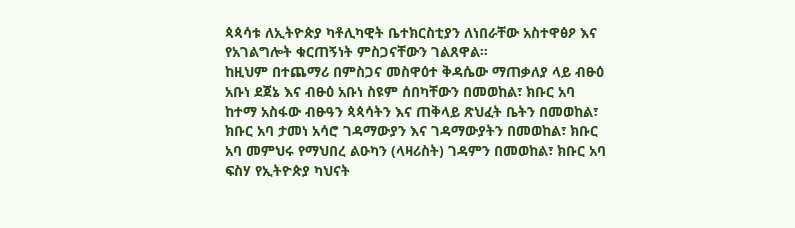ጳጳሳቱ ለኢትዮጵያ ካቶሊካዊት ቤተክርስቲያን ለነበራቸው አስተዋፅዖ እና የአገልግሎት ቁርጠኝነት ምስጋናቸውን ገልጸዋል።
ከዚህም በተጨማሪ በምስጋና መስዋዕተ ቅዳሴው ማጠቃለያ ላይ ብፁዕ አቡነ ደጀኔ እና ብፁዕ አቡነ ስዩም ሰበካቸውን በመወከል፣ ክቡር አባ ከተማ አስፋው ብፁዓን ጳጳሳትን እና ጠቅላይ ጽህፈት ቤትን በመወከል፣ ክቡር አባ ታመነ አሳሮ ገዳማውያን እና ገዳማውያትን በመወከል፣ ክቡር አባ መምህሩ የማህበረ ልዑካን (ላዛሪስት) ገዳምን በመወከል፣ ክቡር አባ ፍስሃ የኢትዮጵያ ካህናት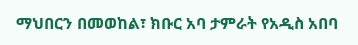ማህበርን በመወከል፣ ክቡር አባ ታምራት የአዲስ አበባ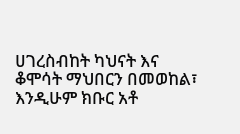ሀገረስብከት ካህናት እና ቆሞሳት ማህበርን በመወከል፣ እንዲሁም ክቡር አቶ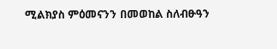ሚልክያስ ምዕመናንን በመወከል ስለብፁዓን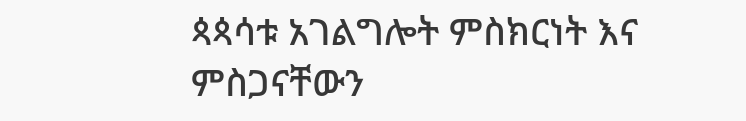ጳጳሳቱ አገልግሎት ምስክርነት እና ምስጋናቸውን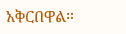አቅርበዋል።